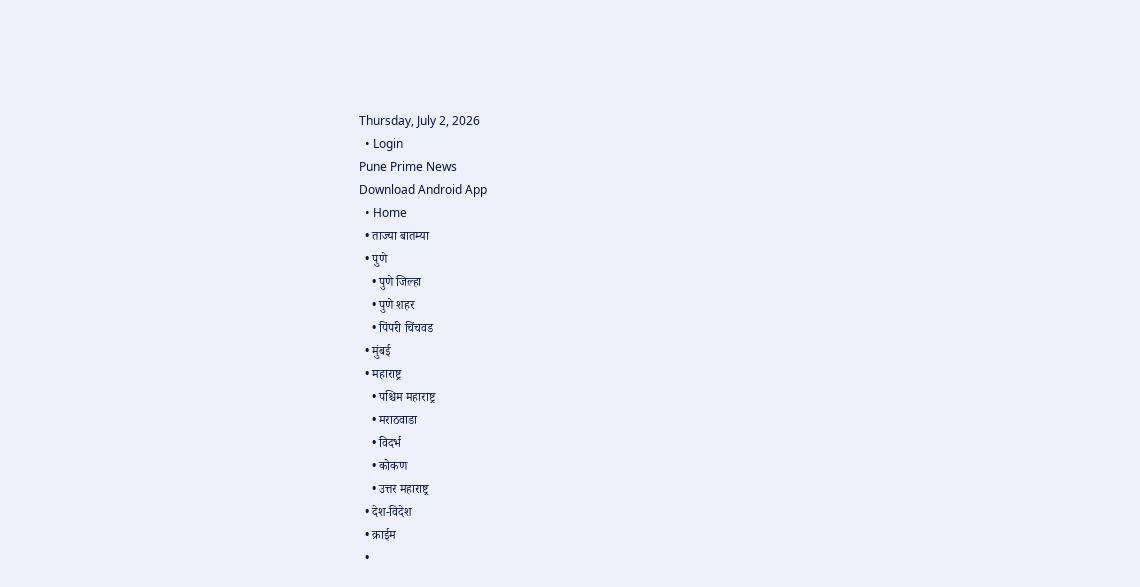Thursday, July 2, 2026
  • Login
Pune Prime News
Download Android App
  • Home
  • ताज्या बातम्या
  • पुणे
    • पुणे जिल्हा
    • पुणे शहर
    • पिंपरी चिंचवड
  • मुंबई
  • महाराष्ट्र
    • पश्चिम महाराष्ट्र
    • मराठवाडा
    • विदर्भ
    • कोकण
    • उत्तर महाराष्ट्र
  • देश-विदेश
  • क्राईम
  •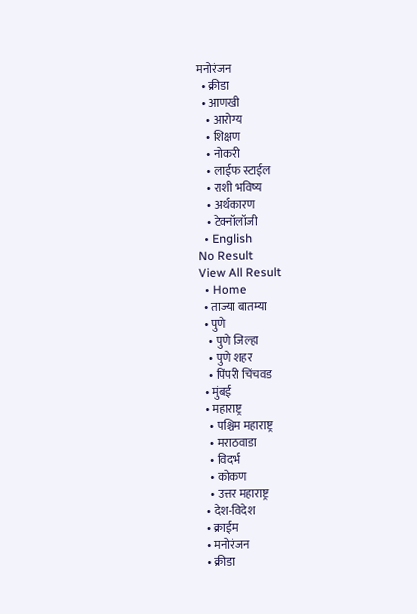मनोरंजन
  • क्रीडा
  • आणखी
    • आरोग्य
    • शिक्षण
    • नोकरी
    • लाईफ स्टाईल
    • राशी भविष्य
    • अर्थकारण
    • टेक्नॉलॉजी
  • English
No Result
View All Result
  • Home
  • ताज्या बातम्या
  • पुणे
    • पुणे जिल्हा
    • पुणे शहर
    • पिंपरी चिंचवड
  • मुंबई
  • महाराष्ट्र
    • पश्चिम महाराष्ट्र
    • मराठवाडा
    • विदर्भ
    • कोकण
    • उत्तर महाराष्ट्र
  • देश-विदेश
  • क्राईम
  • मनोरंजन
  • क्रीडा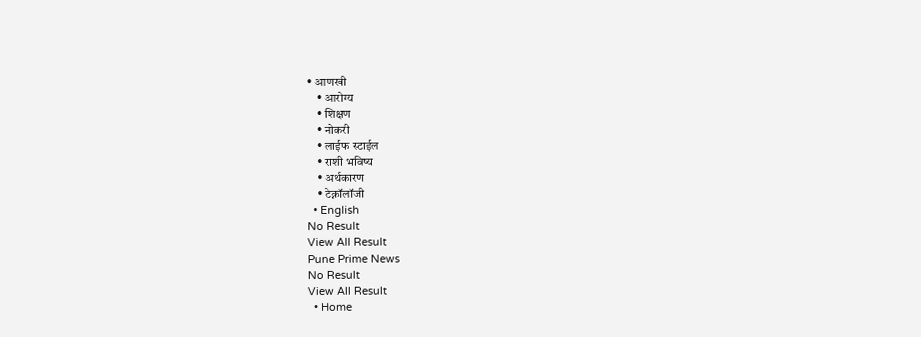• आणखी
    • आरोग्य
    • शिक्षण
    • नोकरी
    • लाईफ स्टाईल
    • राशी भविष्य
    • अर्थकारण
    • टेक्नॉलॉजी
  • English
No Result
View All Result
Pune Prime News
No Result
View All Result
  • Home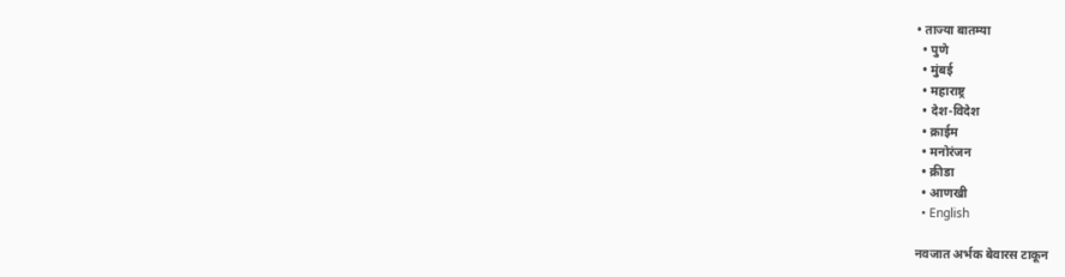• ताज्या बातम्या
  • पुणे
  • मुंबई
  • महाराष्ट्र
  • देश-विदेश
  • क्राईम
  • मनोरंजन
  • क्रीडा
  • आणखी
  • English

नवजात अर्भक बेवारस टाकून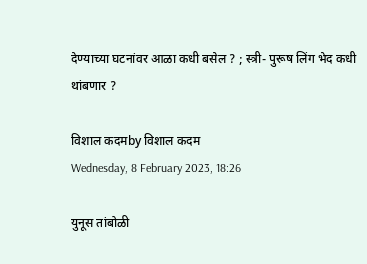देण्याच्या घटनांवर आळा कधी बसेल ? ; स्त्री- पुरूष लिंग भेद कधी थांबणार ?

विशाल कदमby विशाल कदम
Wednesday, 8 February 2023, 18:26

युनूस तांबोळी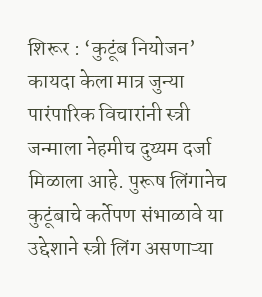शिरूर : ‘कुटूंब नियोजन’ कायदा केला मात्र जुन्या पारंपारिक विचारांनी स्त्री जन्माला नेहमीच दुय्यम दर्जा मिळाला आहे. पुरूष लिंगानेच कुटूंबाचे कर्तेपण संभाळावे या उद्देशाने स्त्री लिंग असणाऱ्या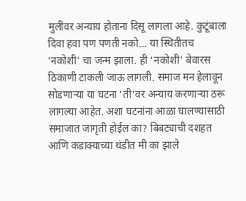मुलींवर अन्याय होताना दिसू लागला आहे. कुटूंबाला दिवा हवा पण पणती नको… या स्थितीतच ‘नकोशी’ चा जन्म झाला. ही ‘नकोशी’ बेवारस ठिकाणी टाकली जाऊ लागली. समाज मन हेलावून सोडणाऱ्या या घटना ‘ती’वर अन्याय करणाऱ्या ठरू लागल्या आहेत. अशा घटनांना आळा घालण्यासाठी समाजात जागृती होईल का? बिबट्याची दशहत आणि कडाक्याच्या थंडीत मी का झाले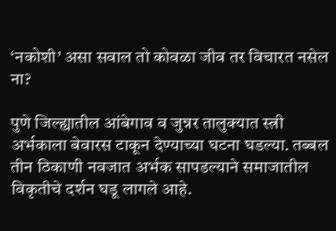‘नकोशी’ असा सवाल तो कोवळा जीव तर विचारत नसेल ना?

पुणे जिल्ह्यातील आंबेगाव व जुन्नर तालुक्यात स्त्री अर्भकाला बेवारस टाकून देण्याच्या घटना घडल्या. तब्बल तीन ठिकाणी नवजात अर्भक सापडल्याने समाजातील विकृतीचे दर्शन घडू लागले आहे.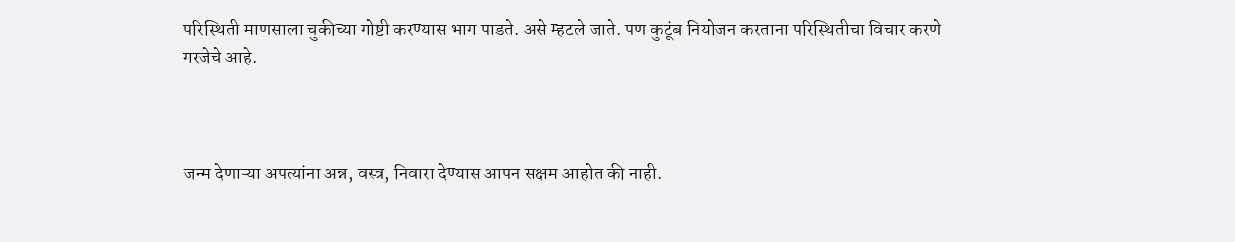परिस्थिती माणसाला चुकीच्या गोष्टी करण्यास भाग पाडते. असे म्हटले जाते. पण कुटूंब नियोजन करताना परिस्थितीचा विचार करणे गरजेचे आहे.



जन्म देणाऱ्या अपत्यांना अन्न, वस्त्र, निवारा देण्यास आपन सक्षम आहोत की नाही.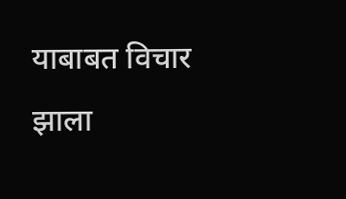याबाबत विचार झाला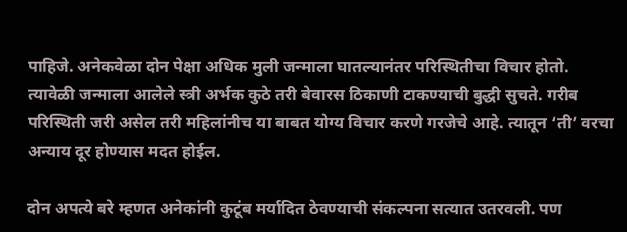पाहिजे. अनेकवेळा दोन पेक्षा अधिक मुली जन्माला घातल्यानंतर परिस्थितीचा विचार होतो. त्यावेळी जन्माला आलेले स्त्री अर्भक कुठे तरी बेवारस ठिकाणी टाकण्याची बुद्धी सुचते. गरीब परिस्थिती जरी असेल तरी महिलांनीच या बाबत योग्य विचार करणे गरजेचे आहे. त्यातून ‘ती’ वरचा अन्याय दूर होण्यास मदत होईल.

दोन अपत्ये बरे म्हणत अनेकांनी कुटूंब मर्यादित ठेवण्याची संकल्पना सत्यात उतरवली. पण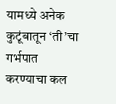यामध्ये अनेक कुटूंबातून ‘ती’चा गर्भपात करण्याचा कल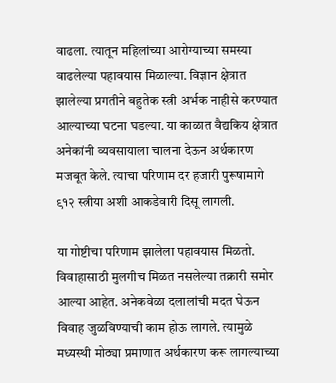वाढला. त्यातून महिलांच्या आरोग्याच्या समस्या वाढलेल्या पहावयास मिळाल्या. विज्ञान क्षेत्रात झालेल्या प्रगतीने बहुतेक स्त्री अर्भक नाहीसे करण्यात आल्याच्या घटना घडल्या. या काळात वैद्यकिय क्षेत्रात अनेकांनी व्यवसायाला चालना देऊन अर्थकारण मजबूत केले. त्याचा परिणाम दर हजारी पुरूषामागे ९१२ स्त्रीया अशी आकडेवारी दिसू लागली.

या गोष्टीचा परिणाम झालेला पहावयास मिळतो. विवाहासाठी मुलगीच मिळत नसलेल्या तक्रारी समोर आल्या आहेत. अनेकवेळा दलालांची मदत घेऊन विवाह जुळविण्याची काम होऊ लागले. त्यामुळे मध्यस्थी मोठ्या प्रमाणात अर्थकारण करू लागल्याच्या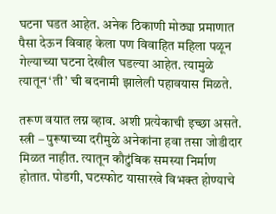घटना घडत आहेत. अनेक ठिकाणी मोठ्या प्रमाणात पैसा देऊन विवाह केला पण विवाहित महिला पळून गेल्याच्या घटना देखील घडल्या आहेत. त्यामुळे त्यातून ‘ती’ ची बदनामी झालेली पहावयास मिळते.

तरूण वयात लग्न व्हाव. अशी प्रत्येकाची इच्छा असते. स्त्री – पुरूषाच्या दरीमुळे अनेकांना हवा तसा जोडीदार मिळत नाहीत. त्यातून कौटुंबिक समस्या निर्माण होतात. पोडगी, घटस्फोट यासारखे विभक्त होण्याचे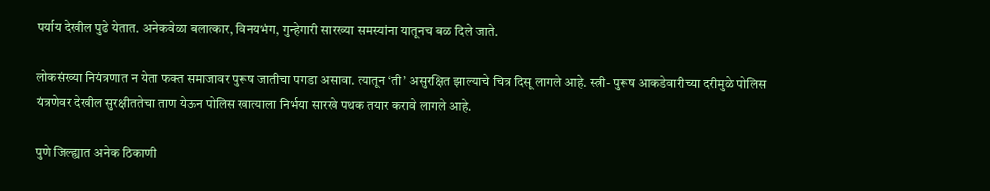पर्याय देखील पुढे येतात. अनेकवेळा बलात्कार, विनयभंग, गुन्हेगारी सारख्या समस्यांना यातूनच बळ दिले जाते.

लोकसंख्या नियंत्रणात न येता फक्त समाजावर पुरूष जातीचा पगडा असावा. त्यातून ‘ती’ असुरक्षित झाल्याचे चित्र दिसू लागले आहे. स्त्री- पुरूष आकडेवारीच्या दरीमुळे पोलिस यंत्रणेवर देखील सुरक्षीततेचा ताण येऊन पोलिस खात्याला निर्भया सारखे पथक तयार करावे लागले आहे.

पुणे जिल्ह्यात अनेक ठिकाणी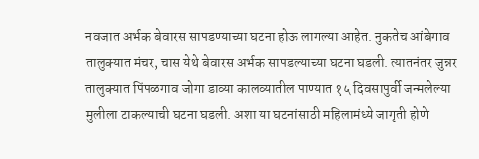नवजात अर्भक बेवारस सापडण्याच्या घटना होऊ लागल्या आहेत. नुकतेच आंबेगाव तालुक्यात मंचर, चास येथे बेवारस अर्भक सापडल्याच्या घटना घडली. त्यातनंतर जुन्नर तालुक्यात पिंपळगाव जोगा डाव्या कालव्यातील पाण्यात १५ दिवसापुर्वी जन्मलेल्या मुलीला टाकल्याची घटना घडली. अशा या घटनांसाठी महिलामंध्ये जागृती होणे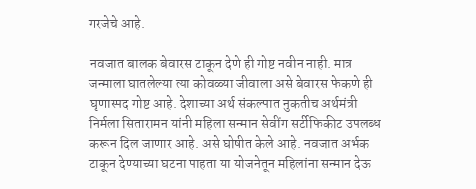गरजेचे आहे.

नवजात बालक बेवारस टाकून देणे ही गोष्ट नवीन नाही. मात्र जन्माला घातलेल्या त्या कोवळ्या जीवाला असे बेवारस फेकणे ही घृणास्पद गोष्ट आहे. देशाच्या अर्थ संकल्पात नुकतीच अर्थमंत्री निर्मला सितारामन यांनी महिला सन्मान सेवींग सर्टीफिकीट उपलब्ध करून दिल जाणार आहे. असे घोषीत केले आहे. नवजात अर्भक टाकून देण्याच्या घटना पाहता या योजनेतून महिलांना सन्मान देऊ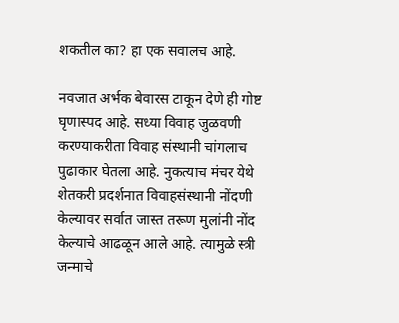शकतील का? हा एक सवालच आहे.

नवजात अर्भक बेवारस टाकून देणे ही गोष्ट घृणास्पद आहे. सध्या विवाह जुळवणी करण्याकरीता विवाह संस्थानी चांगलाच पुढाकार घेतला आहे. नुकत्याच मंचर येथे शेतकरी प्रदर्शनात विवाहसंस्थानी नोंदणी केल्यावर सर्वात जास्त तरूण मुलांनी नोंद केल्याचे आढळून आले आहे. त्यामुळे स्त्री जन्माचे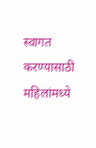स्वागत करण्यासाठी महिलांमध्ये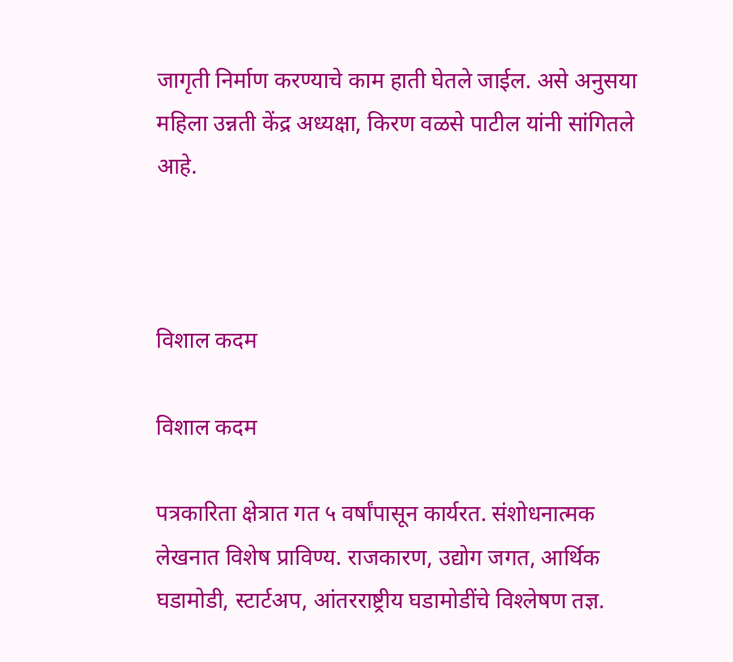जागृती निर्माण करण्याचे काम हाती घेतले जाईल. असे अनुसया महिला उन्नती केंद्र अध्यक्षा, किरण वळसे पाटील यांनी सांगितले आहे.



विशाल कदम

विशाल कदम

पत्रकारिता क्षेत्रात गत ५ वर्षांपासून कार्यरत. संशोधनात्मक लेखनात विशेष प्राविण्य. राजकारण, उद्योग जगत, आर्थिक घडामोडी, स्टार्टअप, आंतरराष्ट्रीय घडामोडींचे विश्‍लेषण तज्ञ.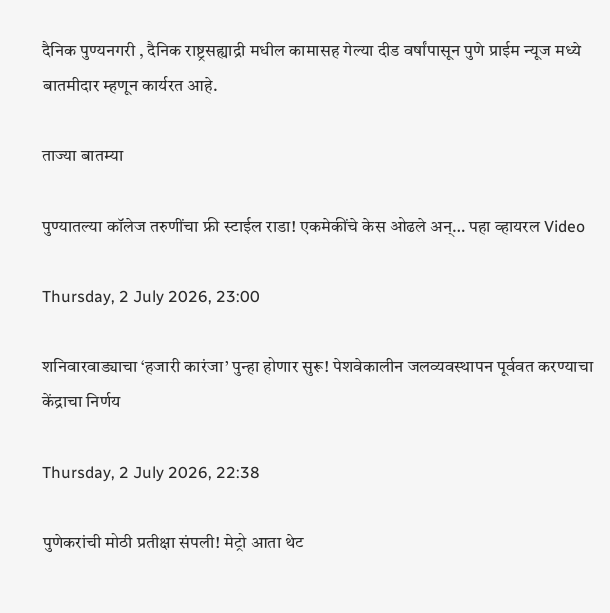दैनिक पुण्यनगरी , दैनिक राष्ट्रसह्याद्री मधील कामासह गेल्या दीड वर्षांपासून पुणे प्राईम न्यूज मध्ये बातमीदार म्हणून कार्यरत आहे.

ताज्या बातम्या

पुण्यातल्या कॉलेज तरुणींचा फ्री स्टाईल राडा! एकमेकींचे केस ओढले अन्… पहा व्हायरल Video

Thursday, 2 July 2026, 23:00

शनिवारवाड्याचा ‘हजारी कारंजा’ पुन्हा होणार सुरू! पेशवेकालीन जलव्यवस्थापन पूर्ववत करण्याचा केंद्राचा निर्णय

Thursday, 2 July 2026, 22:38

पुणेकरांची मोठी प्रतीक्षा संपली! मेट्रो आता थेट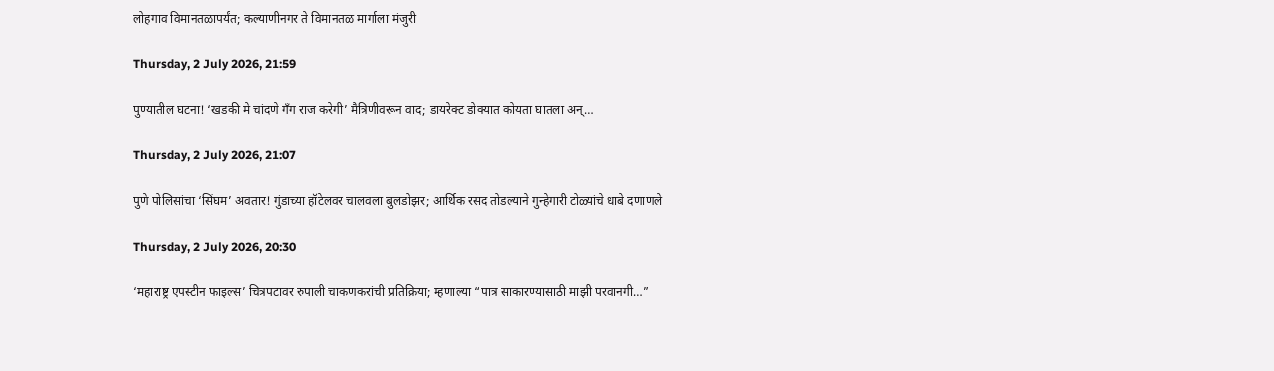लोहगाव विमानतळापर्यंत; कल्याणीनगर ते विमानतळ मार्गाला मंजुरी

Thursday, 2 July 2026, 21:59

पुण्यातील घटना! ‘खडकी मे चांदणे गँग राज करेगी’ मैत्रिणीवरून वाद; डायरेक्ट डोक्यात कोयता घातला अन्…

Thursday, 2 July 2026, 21:07

पुणे पोलिसांचा ‘सिंघम’ अवतार! गुंडाच्या हॉटेलवर चालवला बुलडोझर; आर्थिक रसद तोडल्याने गुन्हेगारी टोळ्यांचे धाबे दणाणले

Thursday, 2 July 2026, 20:30

‘महाराष्ट्र एपस्टीन फाइल्स’ चित्रपटावर रुपाली चाकणकरांची प्रतिक्रिया; म्हणाल्या “पात्र साकारण्यासाठी माझी परवानगी…”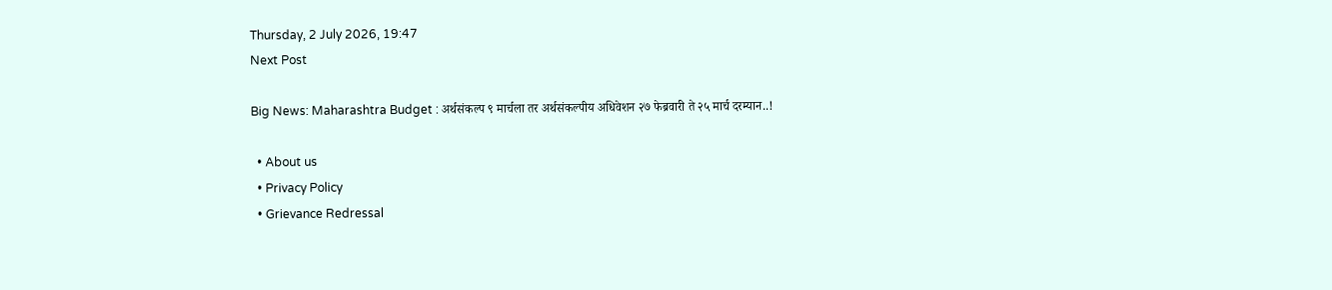Thursday, 2 July 2026, 19:47
Next Post

Big News: Maharashtra Budget : अर्थसंकल्प ९ मार्चला तर अर्थसंकल्पीय अधिवेशन २७ फेब्रवारी ते २५ मार्च दरम्यान..!

  • About us
  • Privacy Policy
  • Grievance Redressal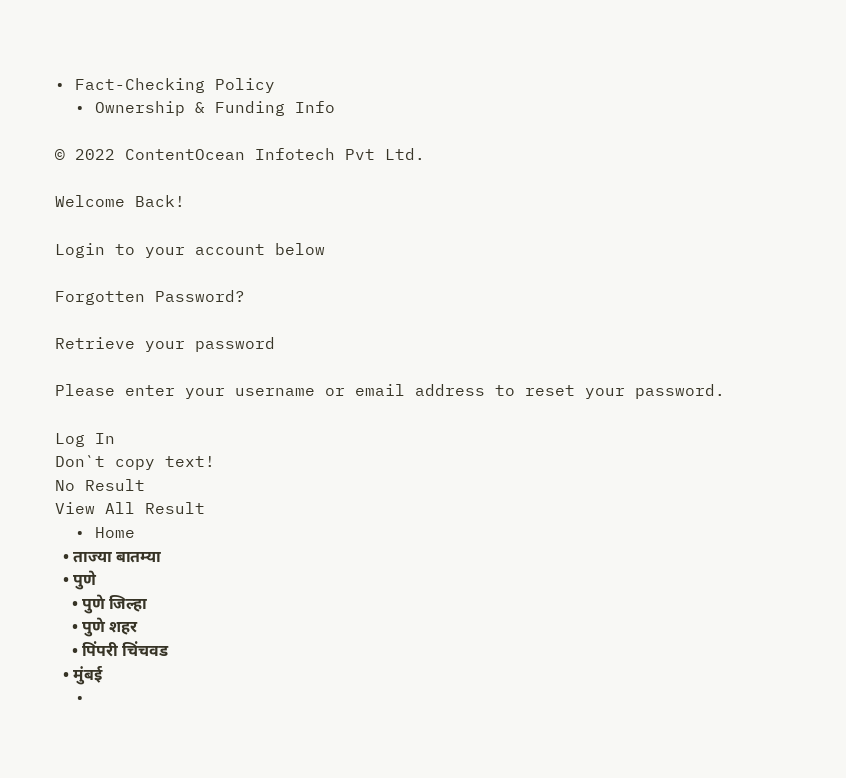• Fact-Checking Policy
  • Ownership & Funding Info

© 2022 ContentOcean Infotech Pvt Ltd.

Welcome Back!

Login to your account below

Forgotten Password?

Retrieve your password

Please enter your username or email address to reset your password.

Log In
Don`t copy text!
No Result
View All Result
  • Home
  • ताज्या बातम्या
  • पुणे
    • पुणे जिल्हा
    • पुणे शहर
    • पिंपरी चिंचवड
  • मुंबई
  •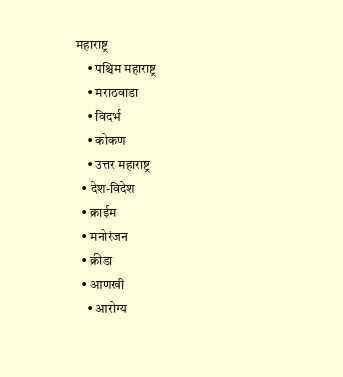महाराष्ट्र
    • पश्चिम महाराष्ट्र
    • मराठवाडा
    • विदर्भ
    • कोकण
    • उत्तर महाराष्ट्र
  • देश-विदेश
  • क्राईम
  • मनोरंजन
  • क्रीडा
  • आणखी
    • आरोग्य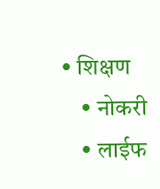• शिक्षण
    • नोकरी
    • लाईफ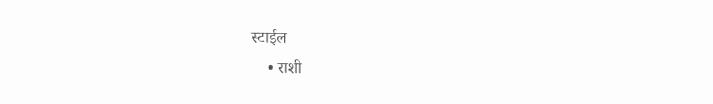स्टाईल
    • राशी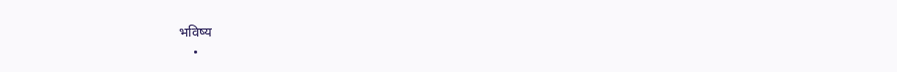भविष्य
    •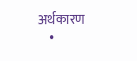अर्थकारण
    •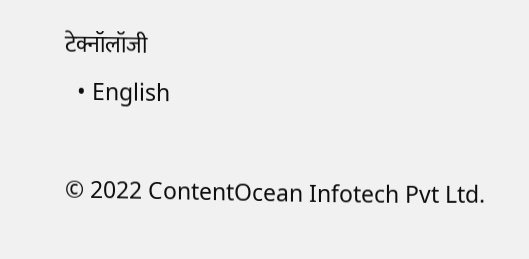टेक्नॉलॉजी
  • English

© 2022 ContentOcean Infotech Pvt Ltd.